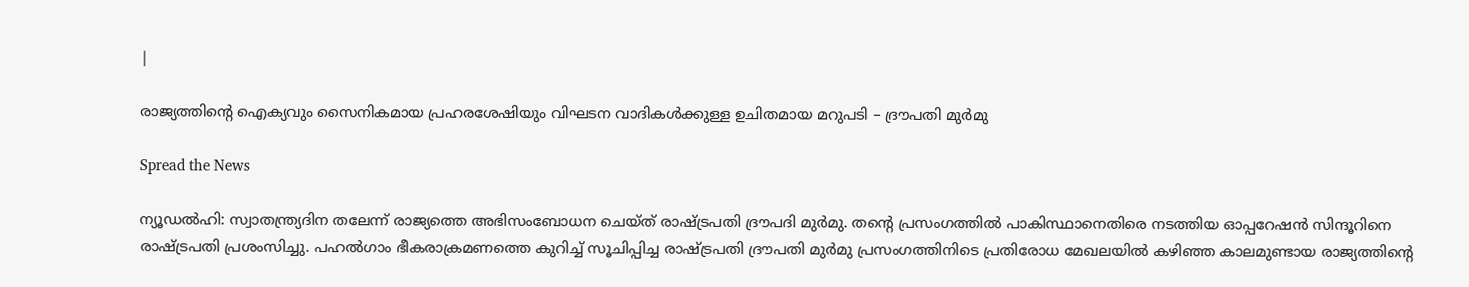|

രാജ്യത്തിന്റെ ഐക്യവും സൈനികമായ പ്രഹരശേഷിയും വിഘടന വാദികൾക്കുള്ള ഉചിതമായ മറുപടി – ദ്രൗപതി മുർമു

Spread the News

ന്യൂഡൽഹി: സ്വാതന്ത്ര്യദിന തലേന്ന് രാജ്യത്തെ അഭിസംബോധന ചെയ്‌ത് രാഷ്‌ട്രപതി ദ്രൗപദി മുർമു. തന്റെ പ്രസംഗത്തിൽ പാകിസ്ഥാനെതിരെ നടത്തിയ ഓപ്പറേഷൻ സിന്ദൂറിനെ രാഷ്‌ട്രപതി പ്രശംസിച്ചു. പഹൽഗാം ഭീകരാക്രമണത്തെ കുറിച്ച് സൂചിപ്പിച്ച രാഷ്‌ട്രപതി ദ്രൗപതി മുർമു പ്രസംഗത്തിനിടെ പ്രതിരോധ മേഖലയിൽ കഴിഞ്ഞ കാലമുണ്ടായ രാജ്യത്തിന്റെ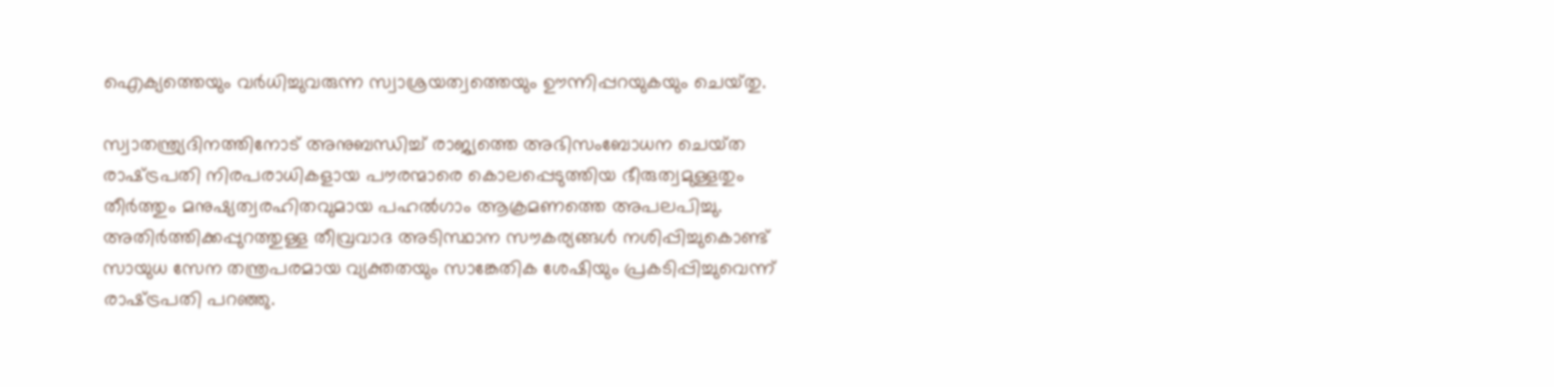ഐക്യത്തെയും വർധിച്ചുവരുന്ന സ്വാശ്രയത്വത്തെയും ഊന്നിപ്പറയുകയും ചെയ്‌തു.

സ്വാതന്ത്ര്യദിനത്തിനോട് അനുബന്ധിച്ച് രാജ്യത്തെ അഭിസംബോധന ചെയ്‌ത രാഷ്‌ട്രപതി നിരപരാധികളായ പൗരന്മാരെ കൊലപ്പെടുത്തിയ ഭീരുത്വമുള്ളതും തീർത്തും മനുഷ്യത്വരഹിതവുമായ പഹൽഗാം ആക്രമണത്തെ അപലപിച്ചു. അതിർത്തിക്കപ്പുറത്തുള്ള തീവ്രവാദ അടിസ്ഥാന സൗകര്യങ്ങൾ നശിപ്പിച്ചുകൊണ്ട് സായുധ സേന തന്ത്രപരമായ വ്യക്തതയും സാങ്കേതിക ശേഷിയും പ്രകടിപ്പിച്ചുവെന്ന് രാഷ്‌ട്രപതി പറഞ്ഞു.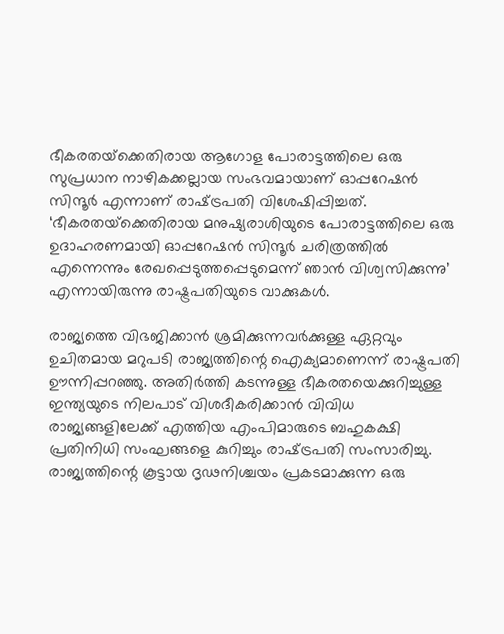ഭീകരതയ്‌ക്കെതിരായ ആഗോള പോരാട്ടത്തിലെ ഒരു സുപ്രധാന നാഴികക്കല്ലായ സംഭവമായാണ് ഓപ്പറേഷൻ സിന്ദൂർ എന്നാണ് രാഷ്‌ട്രപതി വിശേഷിപ്പിച്ചത്. ‘ഭീകരതയ്‌ക്കെതിരായ മനുഷ്യരാശിയുടെ പോരാട്ടത്തിലെ ഒരു ഉദാഹരണമായി ഓപ്പറേഷൻ സിന്ദൂർ ചരിത്രത്തിൽ എന്നെന്നും രേഖപ്പെടുത്തപ്പെടുമെന്ന് ഞാൻ വിശ്വസിക്കുന്നു’ എന്നായിരുന്നു രാഷ്ട്രപതിയുടെ വാക്കുകൾ.

രാജ്യത്തെ വിഭജിക്കാൻ ശ്രമിക്കുന്നവർക്കുള്ള ഏറ്റവും ഉചിതമായ മറുപടി രാജ്യത്തിന്റെ ഐക്യമാണെന്ന് രാഷ്ട്രപതി ഊന്നിപ്പറഞ്ഞു. അതിർത്തി കടന്നുള്ള ഭീകരതയെക്കുറിച്ചുള്ള ഇന്ത്യയുടെ നിലപാട് വിശദീകരിക്കാൻ വിവിധ രാജ്യങ്ങളിലേക്ക് എത്തിയ എംപിമാരുടെ ബഹുകക്ഷി പ്രതിനിധി സംഘങ്ങളെ കുറിച്ചും രാഷ്‌ട്രപതി സംസാരിച്ചു. രാജ്യത്തിന്റെ കൂട്ടായ ദൃഢനിശ്ചയം പ്രകടമാക്കുന്ന ഒരു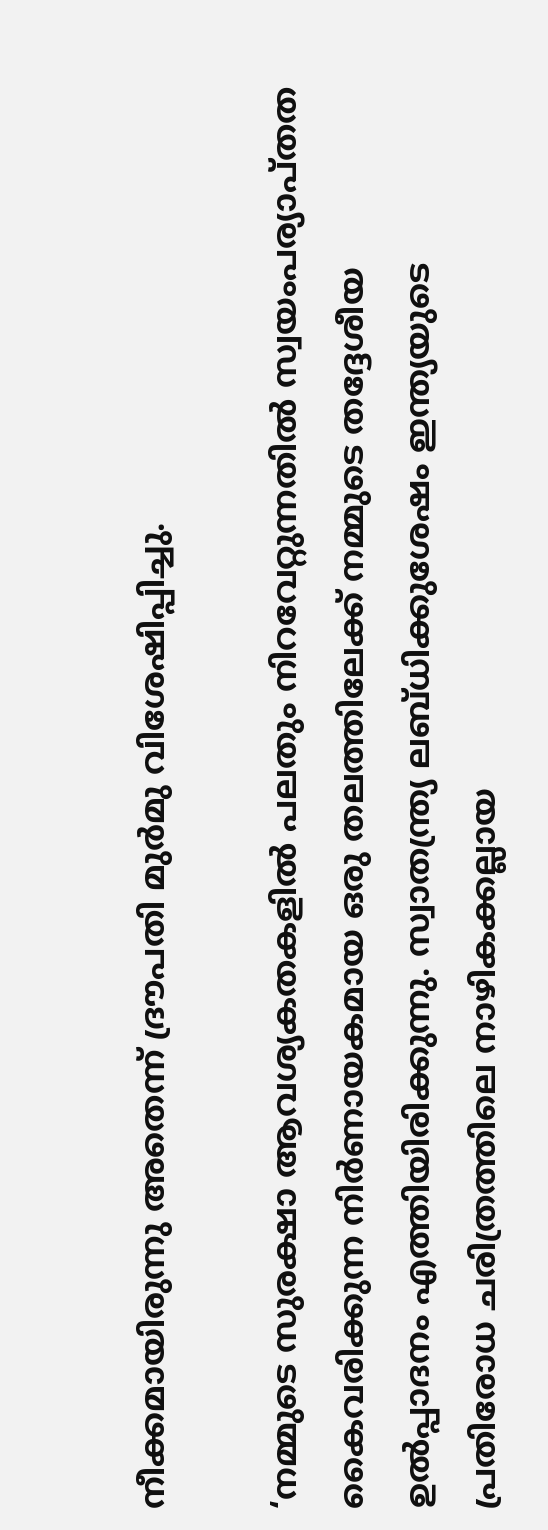നീക്കമായിരുന്നു അതെന്ന് ദ്രൗപതി മുർമു വിശേഷിപ്പിച്ചു.

‘നമ്മുടെ സുരക്ഷാ ആവശ്യകതകളിൽ പലതും നിറവേറ്റുന്നതിൽ സ്വയംപര്യാപ്‌തത കൈവരിക്കുന്ന നിർണായകമായ ഒരു തലത്തിലേക്ക് നമ്മുടെ തദ്ദേശീയ ഉൽപ്പാദനം എത്തിയിരിക്കുന്നു. സ്വാതന്ത്ര്യ ലബ്‌ധിക്കുശേഷം ഇന്ത്യയുടെ പ്രതിരോധ ചരിത്രത്തിലെ നാഴികക്കല്ലായ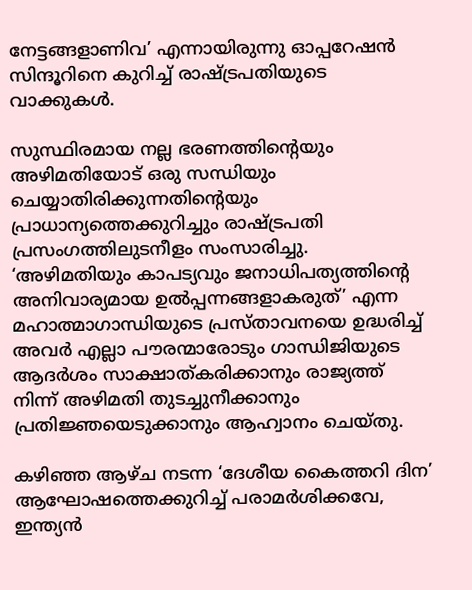നേട്ടങ്ങളാണിവ’ എന്നായിരുന്നു ഓപ്പറേഷൻ സിന്ദൂറിനെ കുറിച്ച് രാഷ്ട്രപതിയുടെ വാക്കുകൾ.

സുസ്ഥിരമായ നല്ല ഭരണത്തിന്റെയും അഴിമതിയോട് ഒരു സന്ധിയും ചെയ്യാതിരിക്കുന്നതിന്റെയും പ്രാധാന്യത്തെക്കുറിച്ചും രാഷ്ട്രപതി പ്രസംഗത്തിലുടനീളം സംസാരിച്ചു. ‘അഴിമതിയും കാപട്യവും ജനാധിപത്യത്തിന്റെ അനിവാര്യമായ ഉൽപ്പന്നങ്ങളാകരുത്’ എന്ന മഹാത്മാഗാന്ധിയുടെ പ്രസ്‌താവനയെ ഉദ്ധരിച്ച് അവർ എല്ലാ പൗരന്മാരോടും ഗാന്ധിജിയുടെ ആദർശം സാക്ഷാത്കരിക്കാനും രാജ്യത്ത് നിന്ന് അഴിമതി തുടച്ചുനീക്കാനും പ്രതിജ്ഞയെടുക്കാനും ആഹ്വാനം ചെയ്‌തു.

കഴിഞ്ഞ ആഴ്‌ച നടന്ന ‘ദേശീയ കൈത്തറി ദിന’ ആഘോഷത്തെക്കുറിച്ച് പരാമർശിക്കവേ, ഇന്ത്യൻ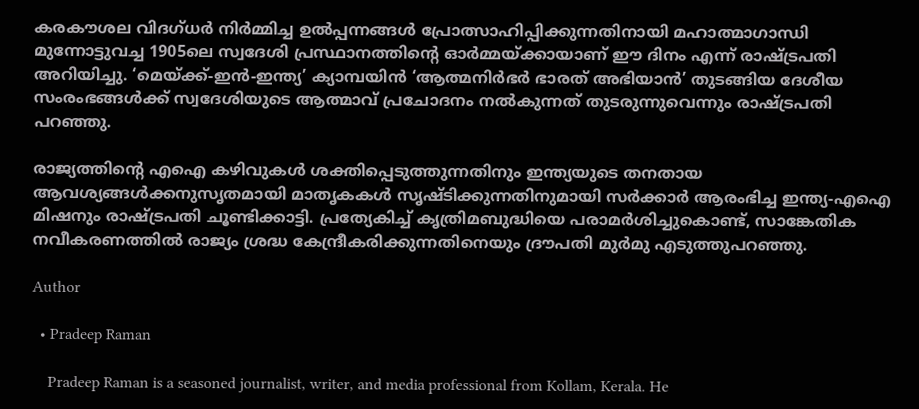കരകൗശല വിദഗ്‌ധർ നിർമ്മിച്ച ഉൽപ്പന്നങ്ങൾ പ്രോത്സാഹിപ്പിക്കുന്നതിനായി മഹാത്മാഗാന്ധി മുന്നോട്ടുവച്ച 1905ലെ സ്വദേശി പ്രസ്ഥാനത്തിന്റെ ഓർമ്മയ്ക്കായാണ് ഈ ദിനം എന്ന് രാഷ്ട്രപതി അറിയിച്ചു. ‘മെയ്ക്ക്-ഇൻ-ഇന്ത്യ’ ക്യാമ്പയിൻ ‘ആത്മനിർഭർ ഭാരത് അഭിയാൻ’ തുടങ്ങിയ ദേശീയ സംരംഭങ്ങൾക്ക് സ്വദേശിയുടെ ആത്മാവ് പ്രചോദനം നൽകുന്നത് തുടരുന്നുവെന്നും രാഷ്‌ട്രപതി പറഞ്ഞു.

രാജ്യത്തിന്റെ എഐ കഴിവുകൾ ശക്തിപ്പെടുത്തുന്നതിനും ഇന്ത്യയുടെ തനതായ ആവശ്യങ്ങൾക്കനുസൃതമായി മാതൃകകൾ സൃഷ്‌ടിക്കുന്നതിനുമായി സർക്കാർ ആരംഭിച്ച ഇന്ത്യ-എഐ മിഷനും രാഷ്‌ട്രപതി ചൂണ്ടിക്കാട്ടി. പ്രത്യേകിച്ച് കൃത്രിമബുദ്ധിയെ പരാമർശിച്ചുകൊണ്ട്, സാങ്കേതിക നവീകരണത്തിൽ രാജ്യം ശ്രദ്ധ കേന്ദ്രീകരിക്കുന്നതിനെയും ദ്രൗപതി മുർമു എടുത്തുപറഞ്ഞു.

Author

  • Pradeep Raman

    Pradeep Raman is a seasoned journalist, writer, and media professional from Kollam, Kerala. He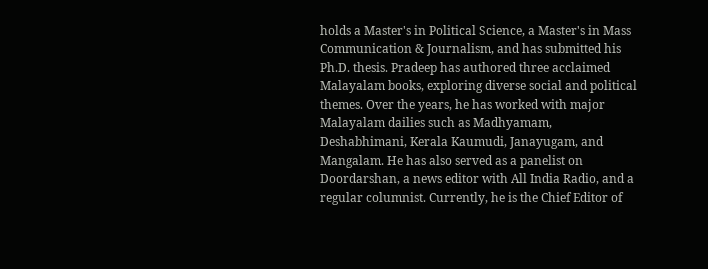holds a Master's in Political Science, a Master's in Mass Communication & Journalism, and has submitted his Ph.D. thesis. Pradeep has authored three acclaimed Malayalam books, exploring diverse social and political themes. Over the years, he has worked with major Malayalam dailies such as Madhyamam, Deshabhimani, Kerala Kaumudi, Janayugam, and Mangalam. He has also served as a panelist on Doordarshan, a news editor with All India Radio, and a regular columnist. Currently, he is the Chief Editor of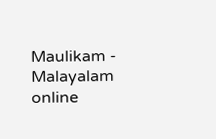Maulikam - Malayalam online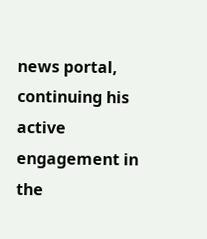news portal, continuing his active engagement in the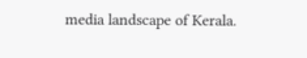media landscape of Kerala.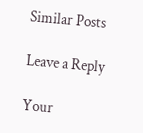Similar Posts

Leave a Reply

Your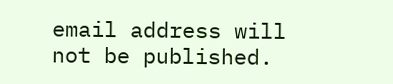email address will not be published.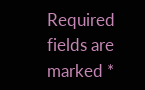Required fields are marked *